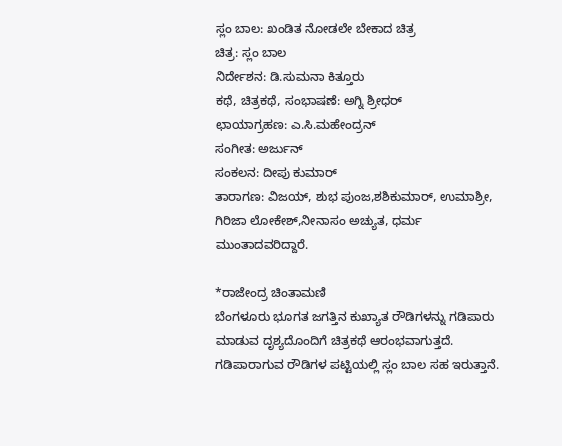ಸ್ಲಂ ಬಾಲ: ಖಂಡಿತ ನೋಡಲೇ ಬೇಕಾದ ಚಿತ್ರ
ಚಿತ್ರ: ಸ್ಲಂ ಬಾಲ
ನಿರ್ದೇಶನ: ಡಿ.ಸುಮನಾ ಕಿತ್ತೂರು
ಕಥೆ, ಚಿತ್ರಕಥೆ, ಸಂಭಾಷಣೆ: ಅಗ್ನಿ ಶ್ರೀಧರ್
ಛಾಯಾಗ್ರಹಣ: ಎ.ಸಿ.ಮಹೇಂದ್ರನ್
ಸಂಗೀತ: ಅರ್ಜುನ್
ಸಂಕಲನ: ದೀಪು ಕುಮಾರ್
ತಾರಾಗಣ: ವಿಜಯ್, ಶುಭ ಪುಂಜ,ಶಶಿಕುಮಾರ್, ಉಮಾಶ್ರೀ, ಗಿರಿಜಾ ಲೋಕೇಶ್,ನೀನಾಸಂ ಅಚ್ಯುತ, ಧರ್ಮ ಮುಂತಾದವರಿದ್ದಾರೆ.

*ರಾಜೇಂದ್ರ ಚಿಂತಾಮಣಿ
ಬೆಂಗಳೂರು ಭೂಗತ ಜಗತ್ತಿನ ಕುಖ್ಯಾತ ರೌಡಿಗಳನ್ನು ಗಡಿಪಾರು ಮಾಡುವ ದೃಶ್ಯದೊಂದಿಗೆ ಚಿತ್ರಕಥೆ ಆರಂಭವಾಗುತ್ತದೆ. ಗಡಿಪಾರಾಗುವ ರೌಡಿಗಳ ಪಟ್ಟಿಯಲ್ಲಿ ಸ್ಲಂ ಬಾಲ ಸಹ ಇರುತ್ತಾನೆ.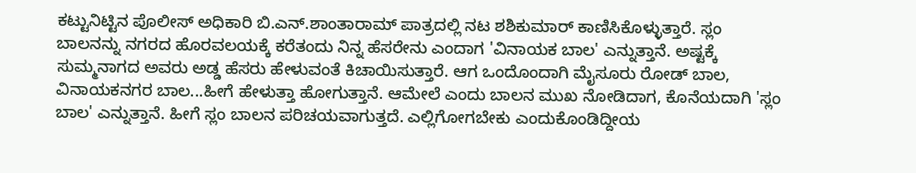ಕಟ್ಟುನಿಟ್ಟಿನ ಪೊಲೀಸ್ ಅಧಿಕಾರಿ ಬಿ.ಎನ್.ಶಾಂತಾರಾಮ್ ಪಾತ್ರದಲ್ಲಿ ನಟ ಶಶಿಕುಮಾರ್ ಕಾಣಿಸಿಕೊಳ್ಳುತ್ತಾರೆ. ಸ್ಲಂ ಬಾಲನನ್ನು ನಗರದ ಹೊರವಲಯಕ್ಕೆ ಕರೆತಂದು ನಿನ್ನ ಹೆಸರೇನು ಎಂದಾಗ 'ವಿನಾಯಕ ಬಾಲ' ಎನ್ನುತ್ತಾನೆ. ಅಷ್ಟಕ್ಕೆ ಸುಮ್ಮನಾಗದ ಅವರು ಅಡ್ಡ ಹೆಸರು ಹೇಳುವಂತೆ ಕಿಚಾಯಿಸುತ್ತಾರೆ. ಆಗ ಒಂದೊಂದಾಗಿ ಮೈಸೂರು ರೋಡ್ ಬಾಲ, ವಿನಾಯಕನಗರ ಬಾಲ...ಹೀಗೆ ಹೇಳುತ್ತಾ ಹೋಗುತ್ತಾನೆ. ಆಮೇಲೆ ಎಂದು ಬಾಲನ ಮುಖ ನೋಡಿದಾಗ, ಕೊನೆಯದಾಗಿ 'ಸ್ಲಂ ಬಾಲ' ಎನ್ನುತ್ತಾನೆ. ಹೀಗೆ ಸ್ಲಂ ಬಾಲನ ಪರಿಚಯವಾಗುತ್ತದೆ. ಎಲ್ಲಿಗೋಗಬೇಕು ಎಂದುಕೊಂಡಿದ್ದೀಯ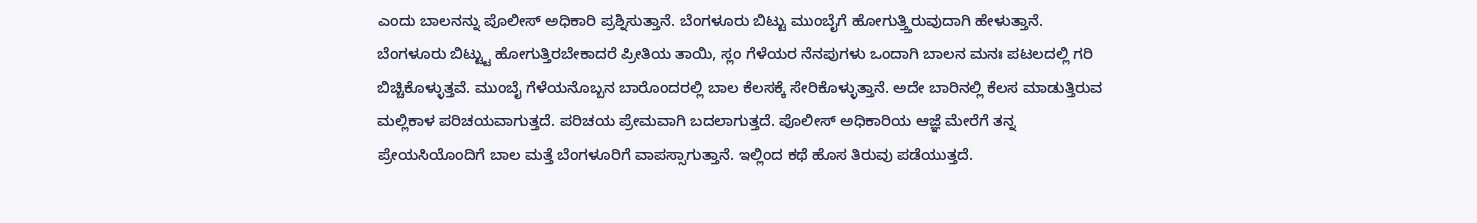ಎಂದು ಬಾಲನನ್ನು ಪೊಲೀಸ್ ಅಧಿಕಾರಿ ಪ್ರಶ್ನಿಸುತ್ತಾನೆ. ಬೆಂಗಳೂರು ಬಿಟ್ಟು ಮುಂಬೈಗೆ ಹೋಗುತ್ತ್ತಿರುವುದಾಗಿ ಹೇಳುತ್ತಾನೆ.
ಬೆಂಗಳೂರು ಬಿಟ್ಟ್ಟು ಹೋಗುತ್ತಿರಬೇಕಾದರೆ ಪ್ರೀತಿಯ ತಾಯಿ, ಸ್ಲಂ ಗೆಳೆಯರ ನೆನಪುಗಳು ಒಂದಾಗಿ ಬಾಲನ ಮನಃ ಪಟಲದಲ್ಲಿ ಗರಿ ಬಿಚ್ಚಿಕೊಳ್ಳುತ್ತವೆ. ಮುಂಬೈ ಗೆಳೆಯನೊಬ್ಬನ ಬಾರೊಂದರಲ್ಲಿ ಬಾಲ ಕೆಲಸಕ್ಕೆ ಸೇರಿಕೊಳ್ಳುತ್ತಾನೆ. ಅದೇ ಬಾರಿನಲ್ಲಿ ಕೆಲಸ ಮಾಡುತ್ತಿರುವ ಮಲ್ಲಿಕಾಳ ಪರಿಚಯವಾಗುತ್ತದೆ. ಪರಿಚಯ ಪ್ರೇಮವಾಗಿ ಬದಲಾಗುತ್ತದೆ. ಪೊಲೀಸ್ ಅಧಿಕಾರಿಯ ಆಜ್ಞೆ ಮೇರೆಗೆ ತನ್ನ ಪ್ರೇಯಸಿಯೊಂದಿಗೆ ಬಾಲ ಮತ್ತೆ ಬೆಂಗಳೂರಿಗೆ ವಾಪಸ್ಸಾಗುತ್ತಾನೆ. ಇಲ್ಲಿಂದ ಕಥೆ ಹೊಸ ತಿರುವು ಪಡೆಯುತ್ತದೆ.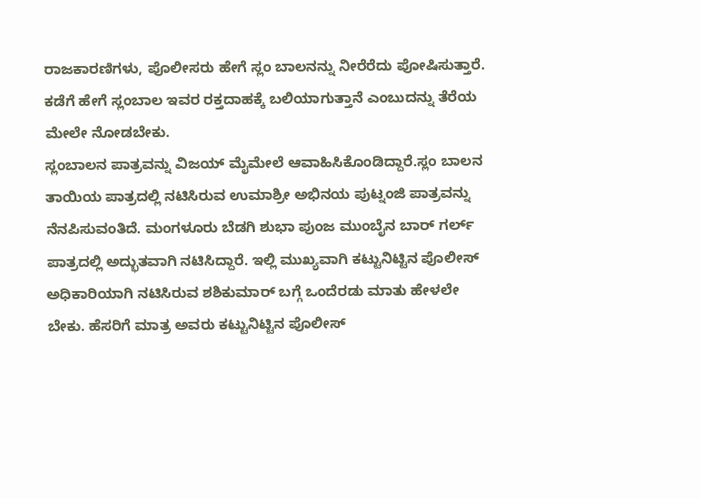ರಾಜಕಾರಣಿಗಳು, ಪೊಲೀಸರು ಹೇಗೆ ಸ್ಲಂ ಬಾಲನನ್ನು ನೀರೆರೆದು ಪೋಷಿಸುತ್ತಾರೆ. ಕಡೆಗೆ ಹೇಗೆ ಸ್ಲಂಬಾಲ ಇವರ ರಕ್ತದಾಹಕ್ಕೆ ಬಲಿಯಾಗುತ್ತಾನೆ ಎಂಬುದನ್ನು ತೆರೆಯ ಮೇಲೇ ನೋಡಬೇಕು.
ಸ್ಲಂಬಾಲನ ಪಾತ್ರವನ್ನು ವಿಜಯ್ ಮೈಮೇಲೆ ಆವಾಹಿಸಿಕೊಂಡಿದ್ದಾರೆ.ಸ್ಲಂ ಬಾಲನ ತಾಯಿಯ ಪಾತ್ರದಲ್ಲಿ ನಟಿಸಿರುವ ಉಮಾಶ್ರೀ ಅಭಿನಯ ಪುಟ್ನಂಜಿ ಪಾತ್ರವನ್ನು ನೆನಪಿಸುವಂತಿದೆ. ಮಂಗಳೂರು ಬೆಡಗಿ ಶುಭಾ ಪುಂಜ ಮುಂಬೈನ ಬಾರ್ ಗರ್ಲ್ ಪಾತ್ರದಲ್ಲಿ ಅದ್ಭುತವಾಗಿ ನಟಿಸಿದ್ದಾರೆ. ಇಲ್ಲಿ ಮುಖ್ಯವಾಗಿ ಕಟ್ಟುನಿಟ್ಟಿನ ಪೊಲೀಸ್ ಅಧಿಕಾರಿಯಾಗಿ ನಟಿಸಿರುವ ಶಶಿಕುಮಾರ್ ಬಗ್ಗೆ ಒಂದೆರಡು ಮಾತು ಹೇಳಲೇ ಬೇಕು. ಹೆಸರಿಗೆ ಮಾತ್ರ ಅವರು ಕಟ್ಟುನಿಟ್ಟಿನ ಪೊಲೀಸ್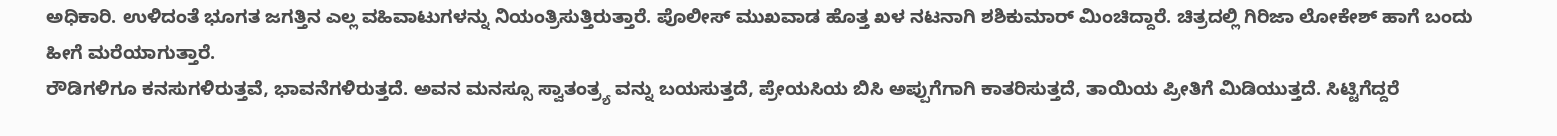ಅಧಿಕಾರಿ. ಉಳಿದಂತೆ ಭೂಗತ ಜಗತ್ತಿನ ಎಲ್ಲ ವಹಿವಾಟುಗಳನ್ನು ನಿಯಂತ್ರಿಸುತ್ತಿರುತ್ತಾರೆ. ಪೊಲೀಸ್ ಮುಖವಾಡ ಹೊತ್ತ ಖಳ ನಟನಾಗಿ ಶಶಿಕುಮಾರ್ ಮಿಂಚಿದ್ದಾರೆ. ಚಿತ್ರದಲ್ಲಿ ಗಿರಿಜಾ ಲೋಕೇಶ್ ಹಾಗೆ ಬಂದು ಹೀಗೆ ಮರೆಯಾಗುತ್ತಾರೆ.
ರೌಡಿಗಳಿಗೂ ಕನಸುಗಳಿರುತ್ತವೆ, ಭಾವನೆಗಳಿರುತ್ತದೆ. ಅವನ ಮನಸ್ಸೂ ಸ್ವಾತಂತ್ರ್ಯ ವನ್ನು ಬಯಸುತ್ತದೆ, ಪ್ರೇಯಸಿಯ ಬಿಸಿ ಅಪ್ಪುಗೆಗಾಗಿ ಕಾತರಿಸುತ್ತದೆ, ತಾಯಿಯ ಪ್ರೀತಿಗೆ ಮಿಡಿಯುತ್ತದೆ. ಸಿಟ್ಟಿಗೆದ್ದರೆ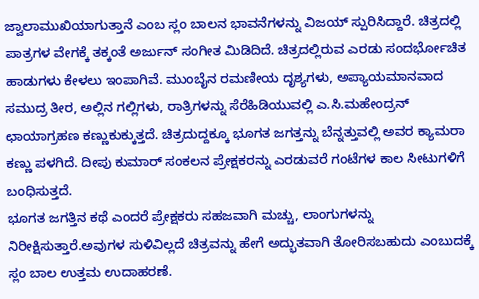ಜ್ವಾಲಾಮುಖಿಯಾಗುತ್ತಾನೆ ಎಂಬ ಸ್ಲಂ ಬಾಲನ ಭಾವನೆಗಳನ್ನು ವಿಜಯ್ ಸ್ಪುರಿಸಿದ್ದಾರೆ. ಚಿತ್ರದಲ್ಲಿ ಪಾತ್ರಗಳ ವೇಗಕ್ಕೆ ತಕ್ಕಂತೆ ಅರ್ಜುನ್ ಸಂಗೀತ ಮಿಡಿದಿದೆ. ಚಿತ್ರದಲ್ಲಿರುವ ಎರಡು ಸಂದರ್ಭೋಚಿತ ಹಾಡುಗಳು ಕೇಳಲು ಇಂಪಾಗಿವೆ. ಮುಂಬೈನ ರಮಣೀಯ ದೃಶ್ಯಗಳು, ಅಪ್ಯಾಯಮಾನವಾದ ಸಮುದ್ರ ತೀರ, ಅಲ್ಲಿನ ಗಲ್ಲಿಗಳು, ರಾತ್ರಿಗಳನ್ನು ಸೆರೆಹಿಡಿಯುವಲ್ಲಿ ಎ.ಸಿ.ಮಹೇಂದ್ರನ್ ಛಾಯಾಗ್ರಹಣ ಕಣ್ಣುಕುಕ್ಕುತ್ತದೆ. ಚಿತ್ರದುದ್ದಕ್ಕೂ ಭೂಗತ ಜಗತ್ತನ್ನು ಬೆನ್ನತ್ತುವಲ್ಲಿ ಅವರ ಕ್ಯಾಮರಾ ಕಣ್ಣು ಪಳಗಿದೆ. ದೀಪು ಕುಮಾರ್ ಸಂಕಲನ ಪ್ರೇಕ್ಷಕರನ್ನು ಎರಡುವರೆ ಗಂಟೆಗಳ ಕಾಲ ಸೀಟುಗಳಿಗೆ ಬಂಧಿಸುತ್ತದೆ.
ಭೂಗತ ಜಗತ್ತಿನ ಕಥೆ ಎಂದರೆ ಪ್ರೇಕ್ಷಕರು ಸಹಜವಾಗಿ ಮಚ್ಚು, ಲಾಂಗುಗಳನ್ನು ನಿರೀಕ್ಷಿಸುತ್ತಾರೆ.ಅವುಗಳ ಸುಳಿವಿಲ್ಲದೆ ಚಿತ್ರವನ್ನು ಹೇಗೆ ಅದ್ಭುತವಾಗಿ ತೋರಿಸಬಹುದು ಎಂಬುದಕ್ಕೆ ಸ್ಲಂ ಬಾಲ ಉತ್ತಮ ಉದಾಹರಣೆ.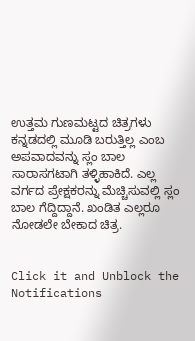ಉತ್ತಮ ಗುಣಮಟ್ಟದ ಚಿತ್ರಗಳು ಕನ್ನಡದಲ್ಲಿ ಮೂಡಿ ಬರುತ್ತಿಲ್ಲ ಎಂಬ ಅಪವಾದವನ್ನು ಸ್ಲಂ ಬಾಲ ಸಾರಾಸಗಟಾಗಿ ತಳ್ಳಿಹಾಕಿದೆ. ಎಲ್ಲ ವರ್ಗದ ಪ್ರೇಕ್ಷಕರನ್ನು ಮೆಚ್ಚಿಸುವಲ್ಲಿ ಸ್ಲಂ ಬಾಲ ಗೆದ್ದಿದ್ದಾನೆ. ಖಂಡಿತ ಎಲ್ಲರೂ ನೋಡಲೇ ಬೇಕಾದ ಚಿತ್ರ.


Click it and Unblock the Notifications